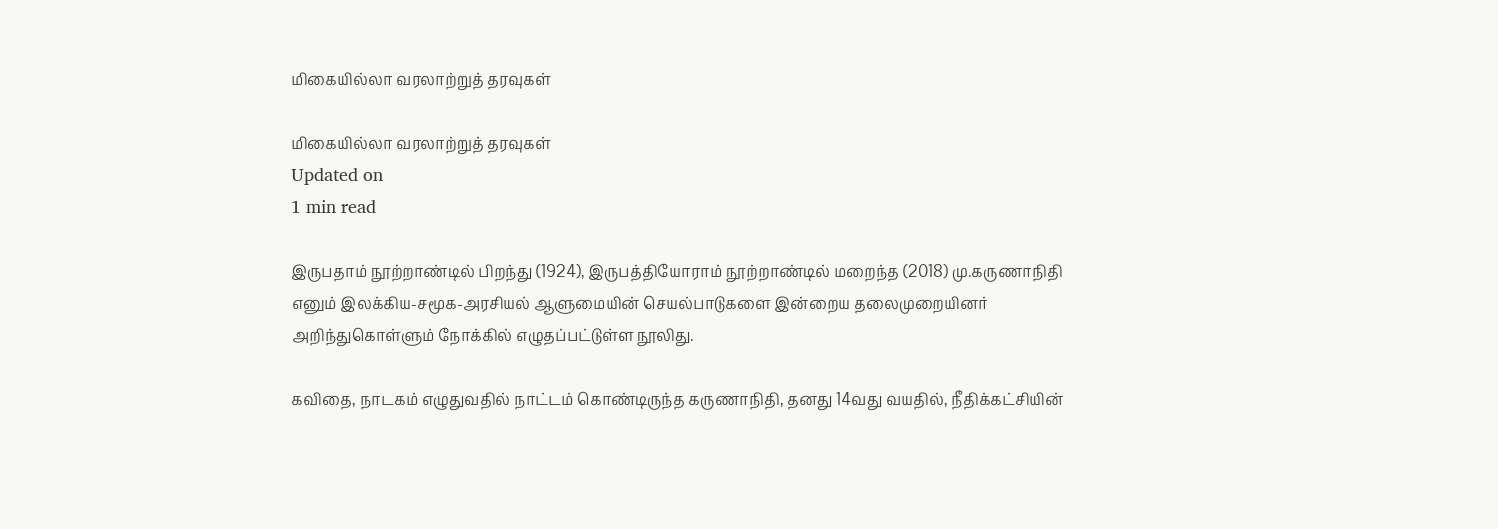மிகையில்லா வரலாற்றுத் தரவுகள்

மிகையில்லா வரலாற்றுத் தரவுகள்
Updated on
1 min read

இருபதாம் நூற்றாண்டில் பிறந்து (1924), இருபத்தியோராம் நூற்றாண்டில் மறைந்த (2018) மு.கருணாநிதி எனும் இலக்கிய-சமூக-அரசியல் ஆளுமையின் செயல்பாடுகளை இன்றைய தலைமுறையினர் அறிந்துகொள்ளும் நோக்கில் எழுதப்பட்டுள்ள நூலிது.

கவிதை, நாடகம் எழுதுவதில் நாட்டம் கொண்டிருந்த கருணாநிதி, தனது 14வது வயதில், நீதிக்கட்சியின்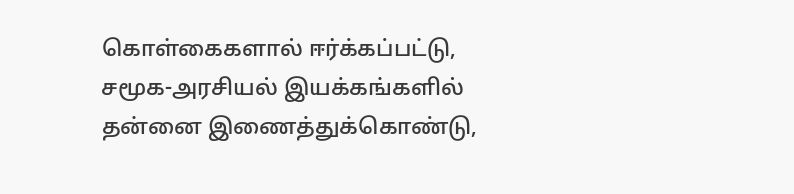கொள்கைகளால் ஈர்க்கப்பட்டு, சமூக-அரசியல் இயக்கங்களில் தன்னை இணைத்துக்கொண்டு,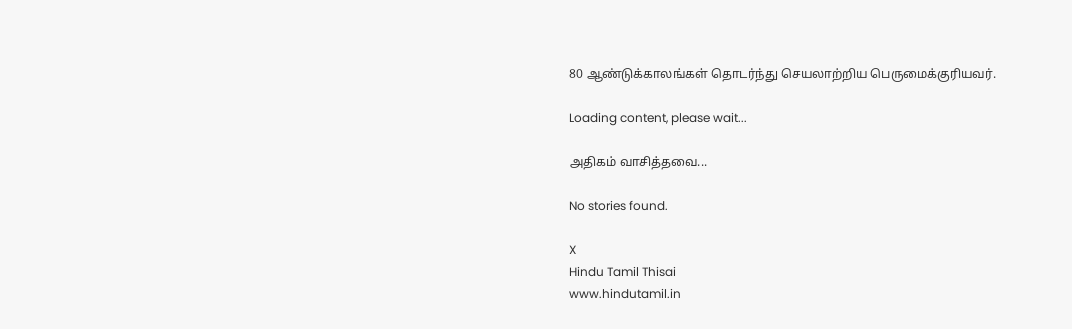80 ஆண்டுக்காலங்கள் தொடர்ந்து செயலாற்றிய பெருமைக்குரியவர்.

Loading content, please wait...

அதிகம் வாசித்தவை...

No stories found.

X
Hindu Tamil Thisai
www.hindutamil.in